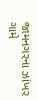જામનગરના ઝાંખર ગામે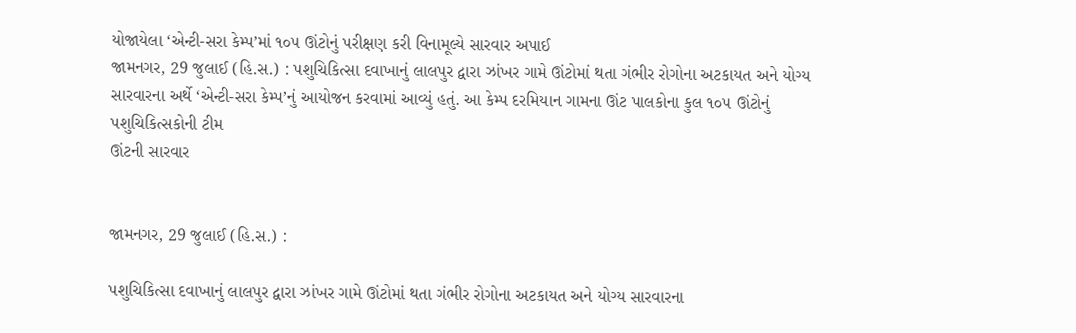યોજાયેલા ‘એન્ટી-સરા કેમ્પ’માં ૧૦૫ ઊંટોનું પરીક્ષણ કરી વિનામૂલ્યે સારવાર અપાઈ
જામનગર, 29 જુલાઈ (હિ.સ.) : પશુચિકિત્સા દવાખાનું લાલપુર દ્વારા ઝાંખર ગામે ઊંટોમાં થતા ગંભીર રોગોના અટકાયત અને યોગ્ય સારવારના અર્થે ‘એન્ટી-સરા કેમ્પ’નું આયોજન કરવામાં આવ્યું હતું. આ કેમ્પ દરમિયાન ગામના ઊંટ પાલકોના કુલ ૧૦૫ ઊંટોનું પશુચિકિત્સકોની ટીમ
ઊંટની સારવાર


જામનગર, 29 જુલાઈ (હિ.સ.) :

પશુચિકિત્સા દવાખાનું લાલપુર દ્વારા ઝાંખર ગામે ઊંટોમાં થતા ગંભીર રોગોના અટકાયત અને યોગ્ય સારવારના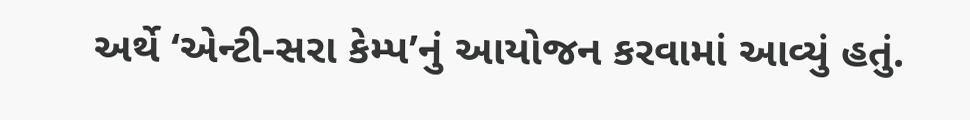અર્થે ‘એન્ટી-સરા કેમ્પ’નું આયોજન કરવામાં આવ્યું હતું.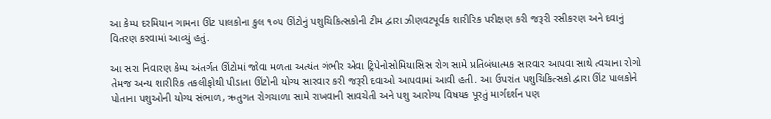આ કેમ્પ દરમિયાન ગામના ઊંટ પાલકોના કુલ ૧૦૫ ઊંટોનું પશુચિકિત્સકોની ટીમ દ્વારા ઝીણવટપૂર્વક શારીરિક પરીક્ષણ કરી જરૂરી રસીકરણ અને દવાનું વિતરણ કરવામાં આવ્યું હતું.

આ સરા નિવારણ કેમ્પ અંતર્ગત ઊંટોમાં જોવા મળતા અત્યંત ગંભીર એવા ટ્રિપેનોસોમિયાસિસ રોગ સામે પ્રતિબંધાત્મક સારવાર આપવા સાથે ત્વચાના રોગો તેમજ અન્ય શારીરિક તકલીફોથી પીડાતા ઊંટોની યોગ્ય સારવાર કરી જરૂરી દવાઓ આપવામાં આવી હતી. આ ઉપરાંત પશુચિકિત્સકો દ્વારા ઊંટ પાલકોને પોતાના પશુઓની યોગ્ય સંભાળ, ઋતુગત રોગચાળા સામે રાખવાની સાવચેતી અને પશુ આરોગ્ય વિષયક પૂરતું માર્ગદર્શન પણ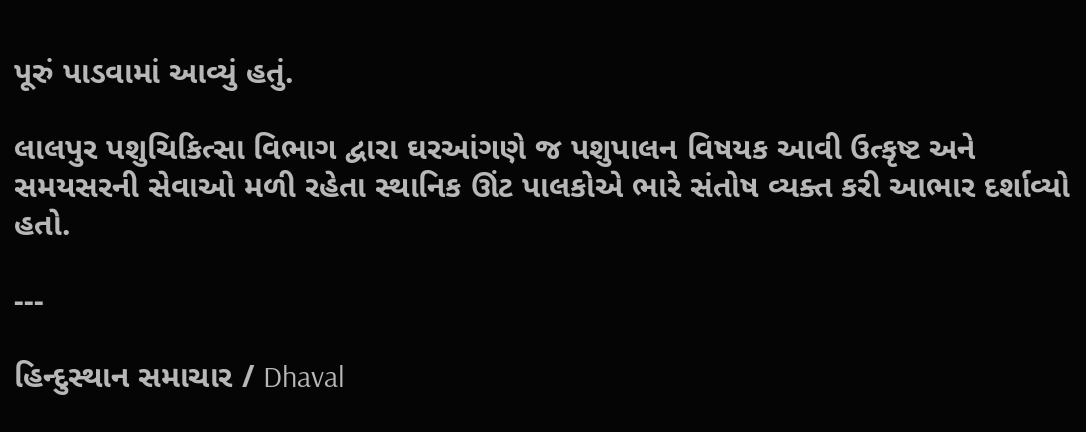પૂરું પાડવામાં આવ્યું હતું.

લાલપુર પશુચિકિત્સા વિભાગ દ્વારા ઘરઆંગણે જ પશુપાલન વિષયક આવી ઉત્કૃષ્ટ અને સમયસરની સેવાઓ મળી રહેતા સ્થાનિક ઊંટ પાલકોએ ભારે સંતોષ વ્યક્ત કરી આભાર દર્શાવ્યો હતો.

---

હિન્દુસ્થાન સમાચાર / Dhaval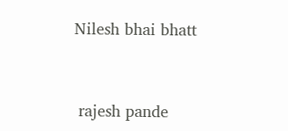Nilesh bhai bhatt


 rajesh pande